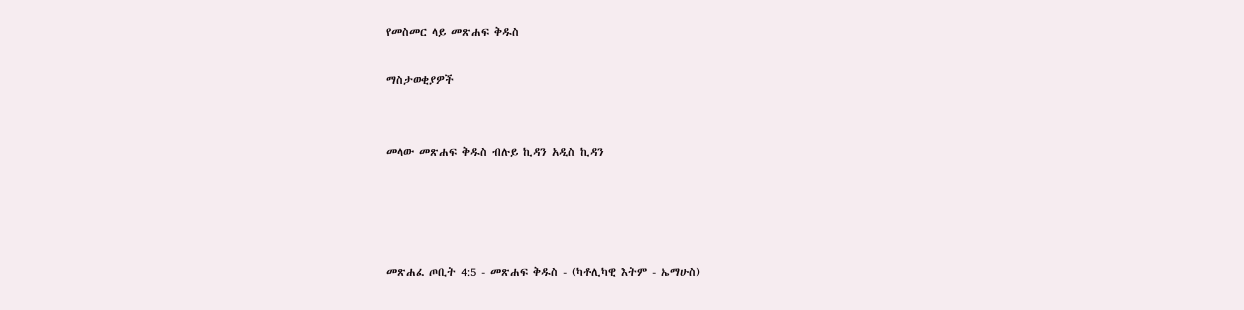የመስመር ላይ መጽሐፍ ቅዱስ

ማስታወቂያዎች


መላው መጽሐፍ ቅዱስ ብሉይ ኪዳን አዲስ ኪዳን




መጽሐፈ ጦቢት 4:5 - መጽሐፍ ቅዱስ - (ካቶሊካዊ እትም - ኤማሁስ)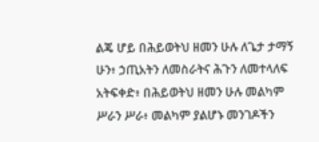ልጄ ሆይ በሕይወትህ ዘመን ሁሉ ለጌታ ታማኝ ሁን፥ ኃጢአትን ለመስራትና ሕጉን ለመተላለፍ አትፍቀድ፥ በሕይወትህ ዘመን ሁሉ መልካም ሥራን ሥራ፥ መልካም ያልሆኑ መንገዶችን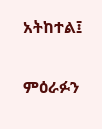አትከተል፤

ምዕራፉን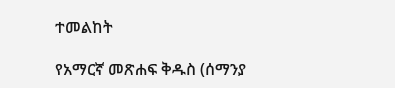ተመልከት

የአማርኛ መጽሐፍ ቅዱስ (ሰማንያ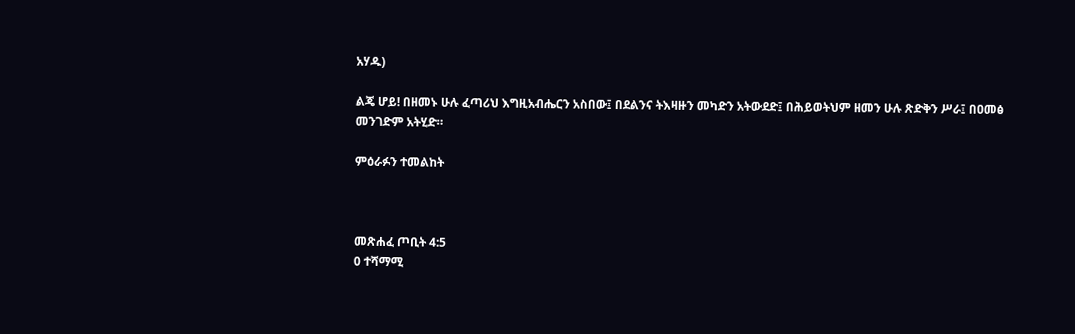አሃዱ)

ልጄ ሆይ! በዘመኑ ሁሉ ፈጣሪህ እግዚአብሔርን አስበው፤ በደልንና ትእዛዙን መካድን አትውደድ፤ በሕይወትህም ዘመን ሁሉ ጽድቅን ሥራ፤ በዐመፅ መንገድም አትሂድ።

ምዕራፉን ተመልከት



መጽሐፈ ጦቢት 4:5
0 ተሻማሚ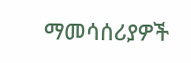ማመሳሰሪያዎች